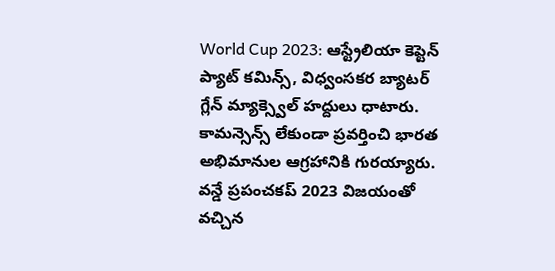World Cup 2023: ఆస్ట్రేలియా కెప్టెన్ ప్యాట్ కమిన్స్, విధ్వంసకర బ్యాటర్ గ్లేన్ మ్యాక్స్వెల్ హద్దులు ధాటారు. కామన్సెన్స్ లేకుండా ప్రవర్తించి భారత అభిమానుల ఆగ్రహానికి గురయ్యారు. వన్డే ప్రపంచకప్ 2023 విజయంతో వచ్చిన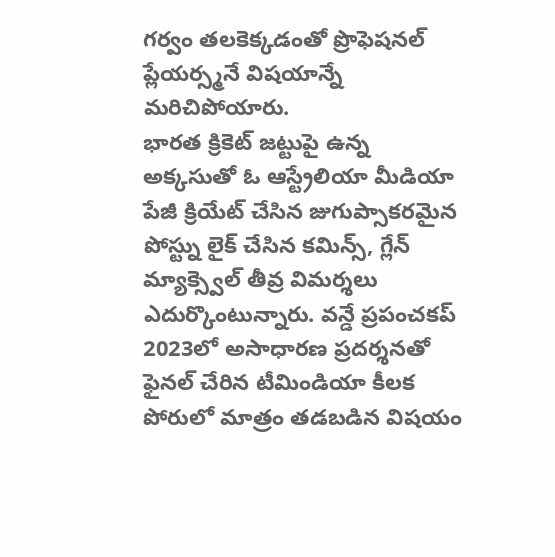గర్వం తలకెక్కడంతో ప్రొఫెషనల్ ప్లేయర్స్మనే విషయాన్నే మరిచిపోయారు.
భారత క్రికెట్ జట్టుపై ఉన్న అక్కసుతో ఓ ఆస్ట్రేలియా మీడియా పేజీ క్రియేట్ చేసిన జుగుప్సాకరమైన పోస్ట్ను లైక్ చేసిన కమిన్స్, గ్లేన్ మ్యాక్స్వెల్ తీవ్ర విమర్శలు ఎదుర్కొంటున్నారు. వన్డే ప్రపంచకప్ 2023లో అసాధారణ ప్రదర్శనతో ఫైనల్ చేరిన టీమిండియా కీలక పోరులో మాత్రం తడబడిన విషయం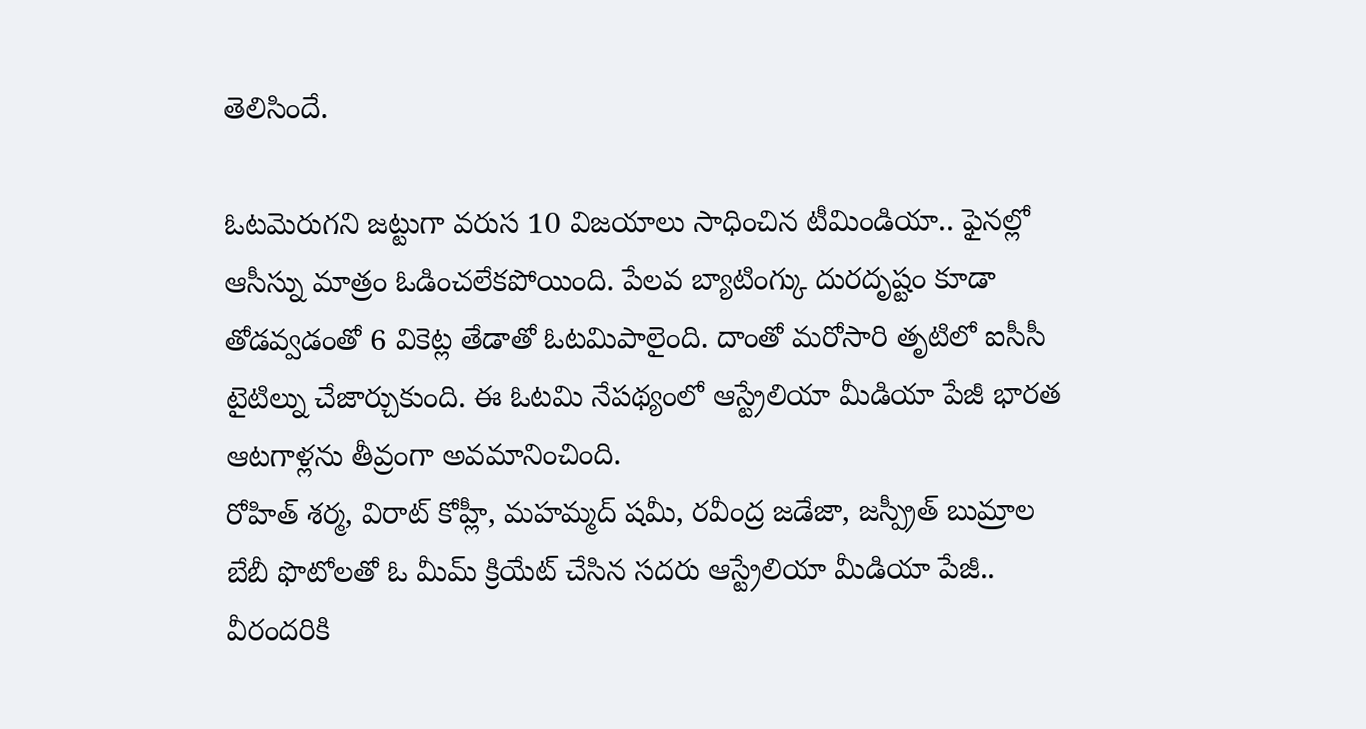తెలిసిందే.

ఓటమెరుగని జట్టుగా వరుస 10 విజయాలు సాధించిన టీమిండియా.. ఫైనల్లో ఆసీస్ను మాత్రం ఓడించలేకపోయింది. పేలవ బ్యాటింగ్కు దురదృష్టం కూడా తోడవ్వడంతో 6 వికెట్ల తేడాతో ఓటమిపాలైంది. దాంతో మరోసారి తృటిలో ఐసీసీ టైటిల్ను చేజార్చుకుంది. ఈ ఓటమి నేపథ్యంలో ఆస్ట్రేలియా మీడియా పేజీ భారత ఆటగాళ్లను తీవ్రంగా అవమానించింది.
రోహిత్ శర్మ, విరాట్ కోహ్లీ, మహమ్మద్ షమీ, రవీంద్ర జడేజా, జస్ప్రీత్ బుమ్రాల బేబీ ఫొటోలతో ఓ మీమ్ క్రియేట్ చేసిన సదరు ఆస్ట్రేలియా మీడియా పేజీ.. వీరందరికి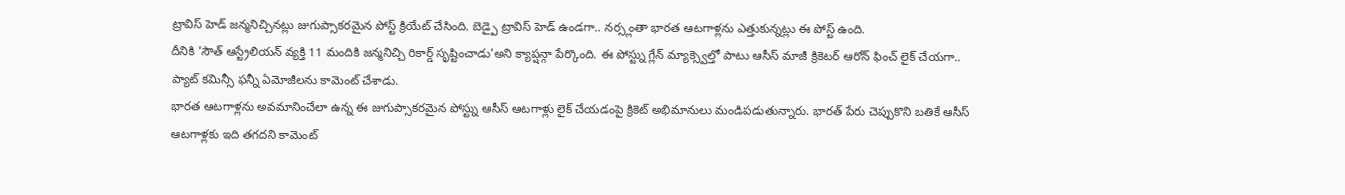ట్రావిస్ హెడ్ జన్మనిచ్చినట్లు జుగుప్సాకరమైన పోస్ట్ క్రియేట్ చేసింది. బెడ్పై ట్రావిస్ హెడ్ ఉండగా.. నర్స్లంతా భారత ఆటగాళ్లను ఎత్తుకున్నట్లు ఈ పోస్ట్ ఉంది.
దీనికి 'సౌత్ ఆస్ట్రేలియన్ వ్యక్తి 11 మందికి జన్మనిచ్చి రికార్డ్ సృష్టించాడు'అని క్యాప్షన్గా పేర్కొంది. ఈ పోస్ట్ను గ్లేన్ మ్యాక్స్వెల్తో పాటు ఆసీస్ మాజీ క్రికెటర్ ఆరోన్ ఫించ్ లైక్ చేయగా.. ప్యాట్ కమిన్సీ ఫన్నీ ఏమోజీలను కామెంట్ చేశాడు.
భారత ఆటగాళ్లను అవమానించేలా ఉన్న ఈ జుగుప్సాకరమైన పోస్ట్ను ఆసీస్ ఆటగాళ్లు లైక్ చేయడంపై క్రికెట్ అభిమానులు మండిపడుతున్నారు. భారత్ పేరు చెప్పుకొని బతికే ఆసీస్ ఆటగాళ్లకు ఇది తగదని కామెంట్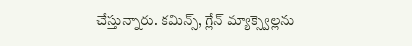చేస్తున్నారు. కమిన్స్, గ్లేన్ మ్యాక్స్వెల్లను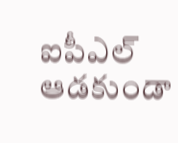ఐపీఎల్ ఆడకుండా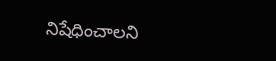నిషేధించాలని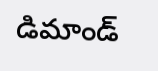డిమాండ్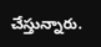చేస్తున్నారు.